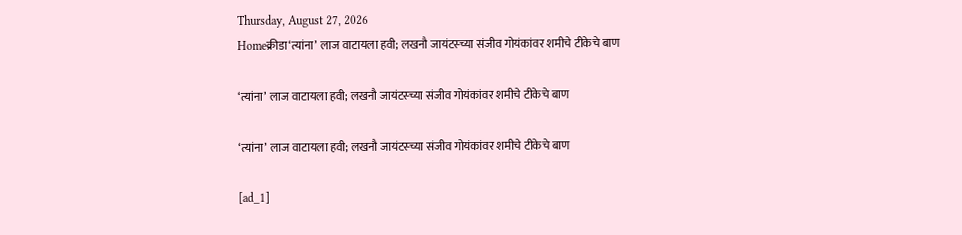Thursday, August 27, 2026
Homeक्रीडा‘त्यांना’ लाज वाटायला हवी; लखनौ जायंटस्च्या संजीव गोयंकांवर शमीचे टीकेचे बाण

‘त्यांना’ लाज वाटायला हवी; लखनौ जायंटस्च्या संजीव गोयंकांवर शमीचे टीकेचे बाण

‘त्यांना’ लाज वाटायला हवी; लखनौ जायंटस्च्या संजीव गोयंकांवर शमीचे टीकेचे बाण

[ad_1]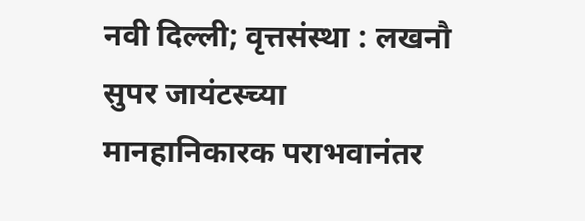नवी दिल्ली; वृत्तसंस्था : लखनौ सुपर जायंटस्च्या मानहानिकारक पराभवानंतर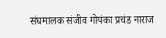संघमालक संजीव गोयंका प्रचंड नाराज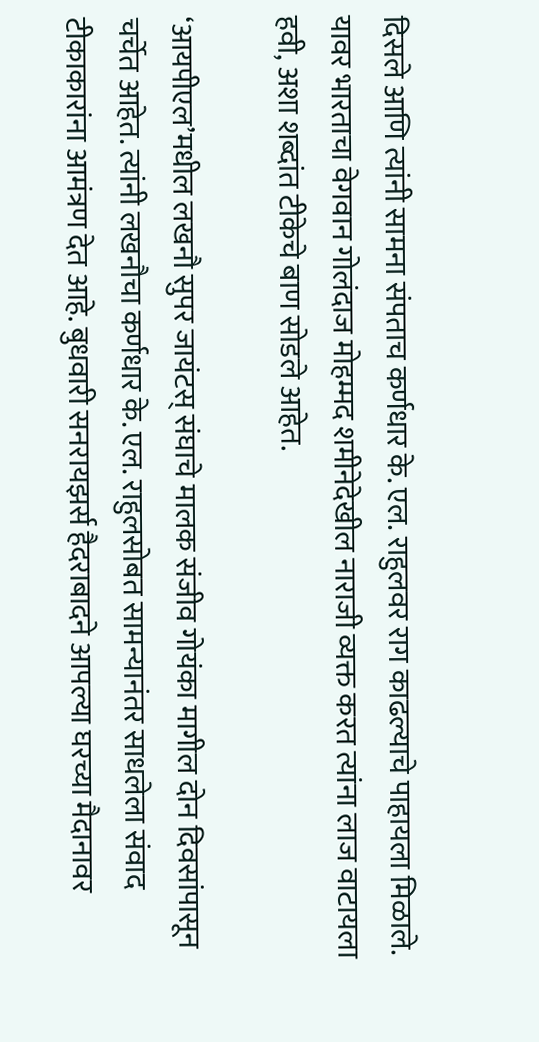दिसले आणि त्यांनी सामना संपताच कर्णधार के. एल. राहुलवर राग काढल्याचे पाहायला मिळाले. यावर भारताचा वेगवान गोलंदाज मोहम्मद शमीनेदेखील नाराजी व्यक्त करत त्यांना लाज वाटायला हवी, अशा शब्दांत टीकेचे बाण सोडले आहेत.

‘आयपीएल’मधील लखनौ सुपर जायंटस् संघाचे मालक संजीव गोयंका मागील दोन दिवसांपासून चर्चेत आहेत. त्यांनी लखनौचा कर्णधार के. एल. राहुलसोबत सामन्यानंतर साधलेला संवाद टीकाकारांना आमंत्रण देत आहे. बुधवारी सनरायझर्स हैदराबादने आपल्या घरच्या मैदानावर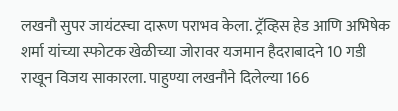लखनौ सुपर जायंटस्चा दारूण पराभव केला. ट्रॅव्हिस हेड आणि अभिषेक शर्मा यांच्या स्फोटक खेळीच्या जोरावर यजमान हैदराबादने 10 गडी राखून विजय साकारला. पाहुण्या लखनौने दिलेल्या 166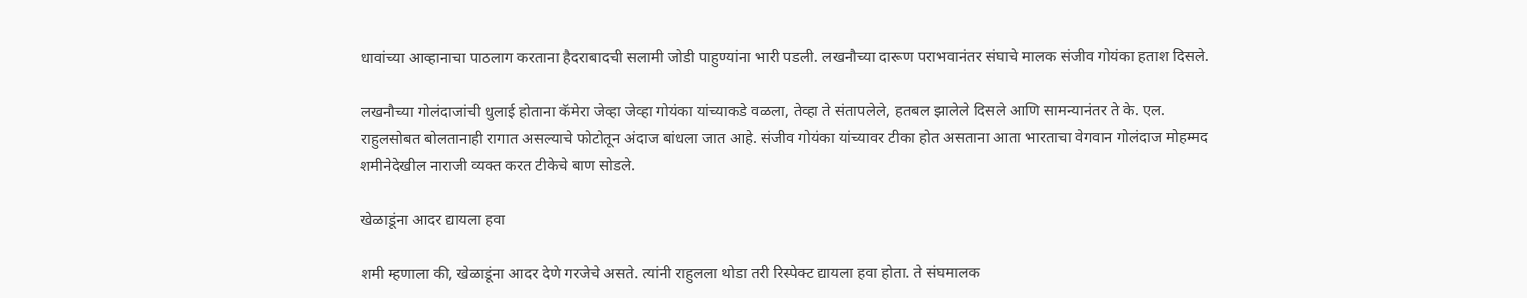धावांच्या आव्हानाचा पाठलाग करताना हैदराबादची सलामी जोडी पाहुण्यांना भारी पडली. लखनौच्या दारूण पराभवानंतर संघाचे मालक संजीव गोयंका हताश दिसले.

लखनौच्या गोलंदाजांची धुलाई होताना कॅमेरा जेव्हा जेव्हा गोयंका यांच्याकडे वळला, तेव्हा ते संतापलेले, हतबल झालेले दिसले आणि सामन्यानंतर ते के. एल. राहुलसोबत बोलतानाही रागात असल्याचे फोटोतून अंदाज बांधला जात आहे. संजीव गोयंका यांच्यावर टीका होत असताना आता भारताचा वेगवान गोलंदाज मोहम्मद शमीनेदेखील नाराजी व्यक्त करत टीकेचे बाण सोडले.

खेळाडूंना आदर द्यायला हवा

शमी म्हणाला की, खेळाडूंना आदर देणे गरजेचे असते. त्यांनी राहुलला थोडा तरी रिस्पेक्ट द्यायला हवा होता. ते संघमालक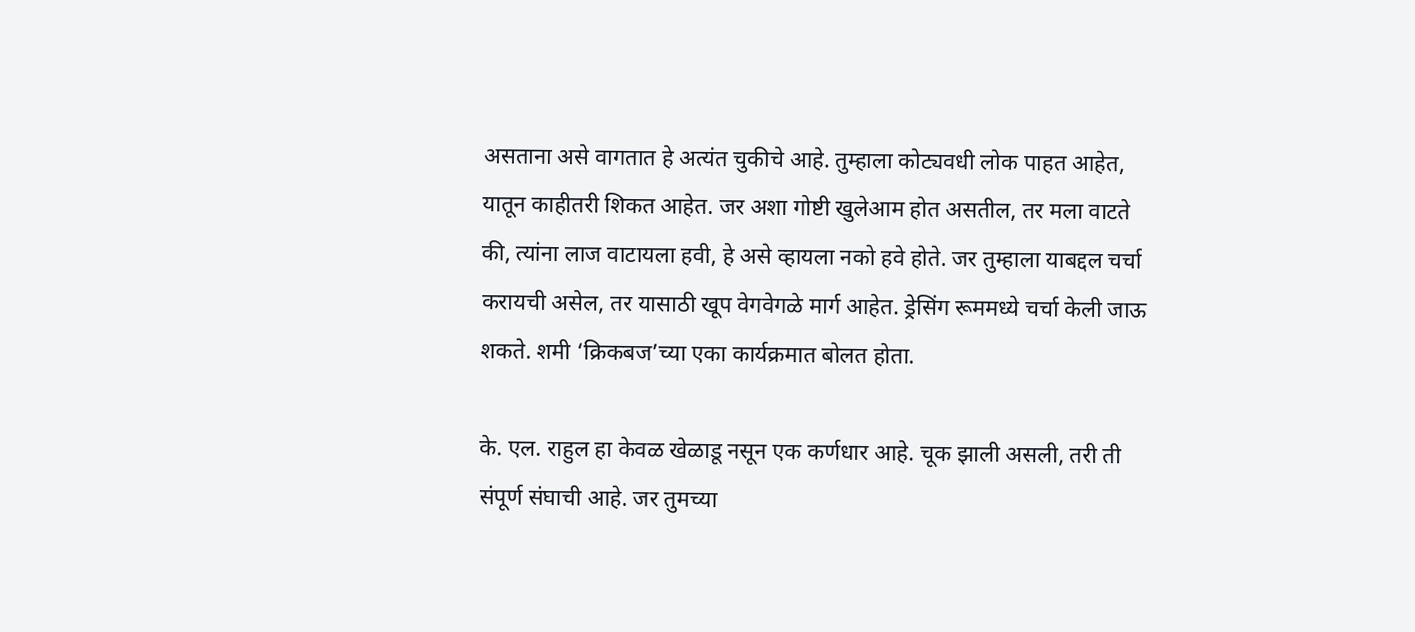असताना असे वागतात हे अत्यंत चुकीचे आहे. तुम्हाला कोट्यवधी लोक पाहत आहेत, यातून काहीतरी शिकत आहेत. जर अशा गोष्टी खुलेआम होत असतील, तर मला वाटते की, त्यांना लाज वाटायला हवी, हे असे व्हायला नको हवे होते. जर तुम्हाला याबद्दल चर्चा करायची असेल, तर यासाठी खूप वेगवेगळे मार्ग आहेत. ड्रेसिंग रूममध्ये चर्चा केली जाऊ शकते. शमी ‘क्रिकबज’च्या एका कार्यक्रमात बोलत होता.

के. एल. राहुल हा केवळ खेळाडू नसून एक कर्णधार आहे. चूक झाली असली, तरी ती संपूर्ण संघाची आहे. जर तुमच्या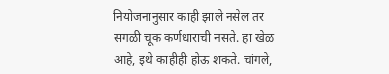नियोजनानुसार काही झाले नसेल तर सगळी चूक कर्णधाराची नसते. हा खेळ आहे, इथे काहीही होऊ शकते. चांगले,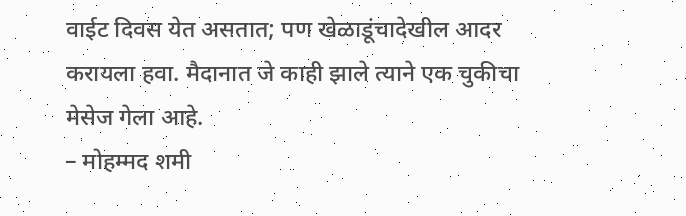वाईट दिवस येत असतात; पण खेळाडूंचादेखील आदर करायला हवा. मैदानात जे काही झाले त्याने एक चुकीचा मेसेज गेला आहे.
– मोहम्मद शमी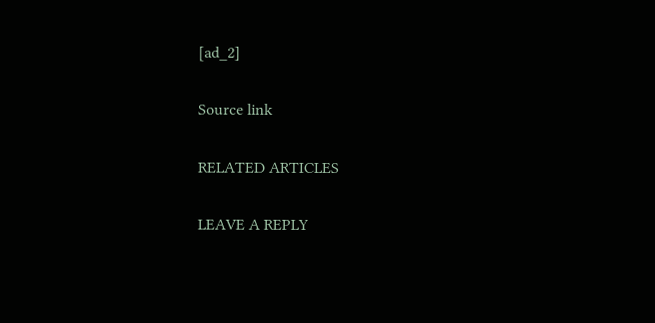[ad_2]

Source link

RELATED ARTICLES

LEAVE A REPLY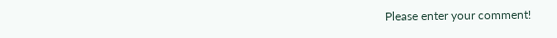Please enter your comment!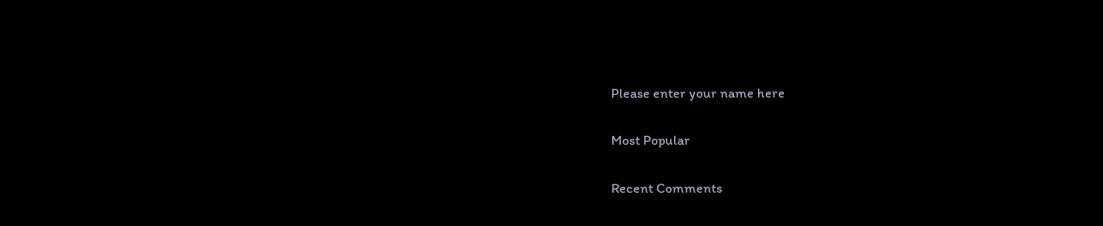Please enter your name here

Most Popular

Recent Comments